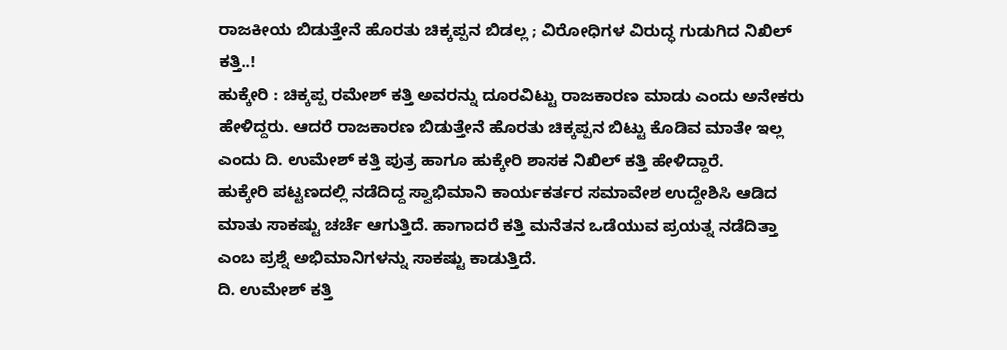ರಾಜಕೀಯ ಬಿಡುತ್ತೇನೆ ಹೊರತು ಚಿಕ್ಕಪ್ಪನ ಬಿಡಲ್ಲ ; ವಿರೋಧಿಗಳ ವಿರುದ್ಧ ಗುಡುಗಿದ ನಿಖಿಲ್ ಕತ್ತಿ..!
ಹುಕ್ಕೇರಿ : ಚಿಕ್ಕಪ್ಪ ರಮೇಶ್ ಕತ್ತಿ ಅವರನ್ನು ದೂರವಿಟ್ಟು ರಾಜಕಾರಣ ಮಾಡು ಎಂದು ಅನೇಕರು ಹೇಳಿದ್ದರು. ಆದರೆ ರಾಜಕಾರಣ ಬಿಡುತ್ತೇನೆ ಹೊರತು ಚಿಕ್ಕಪ್ಪನ ಬಿಟ್ಟು ಕೊಡಿವ ಮಾತೇ ಇಲ್ಲ ಎಂದು ದಿ. ಉಮೇಶ್ ಕತ್ತಿ ಪುತ್ರ ಹಾಗೂ ಹುಕ್ಕೇರಿ ಶಾಸಕ ನಿಖಿಲ್ ಕತ್ತಿ ಹೇಳಿದ್ದಾರೆ.
ಹುಕ್ಕೇರಿ ಪಟ್ಟಣದಲ್ಲಿ ನಡೆದಿದ್ದ ಸ್ವಾಭಿಮಾನಿ ಕಾರ್ಯಕರ್ತರ ಸಮಾವೇಶ ಉದ್ದೇಶಿಸಿ ಆಡಿದ ಮಾತು ಸಾಕಷ್ಟು ಚರ್ಚೆ ಆಗುತ್ತಿದೆ. ಹಾಗಾದರೆ ಕತ್ತಿ ಮನೆತನ ಒಡೆಯುವ ಪ್ರಯತ್ನ ನಡೆದಿತ್ತಾ ಎಂಬ ಪ್ರಶ್ನೆ ಅಭಿಮಾನಿಗಳನ್ನು ಸಾಕಷ್ಟು ಕಾಡುತ್ತಿದೆ.
ದಿ. ಉಮೇಶ್ ಕತ್ತಿ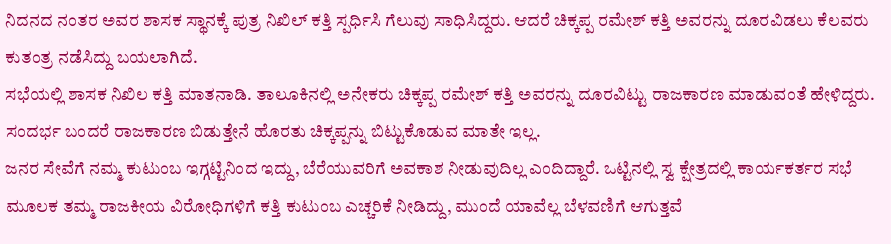ನಿದನದ ನಂತರ ಅವರ ಶಾಸಕ ಸ್ಥಾನಕ್ಕೆ ಪುತ್ರ ನಿಖಿಲ್ ಕತ್ತಿ ಸ್ಪರ್ಧಿಸಿ ಗೆಲುವು ಸಾಧಿಸಿದ್ದರು. ಆದರೆ ಚಿಕ್ಕಪ್ಪ ರಮೇಶ್ ಕತ್ತಿ ಅವರನ್ನು ದೂರವಿಡಲು ಕೆಲವರು ಕುತಂತ್ರ ನಡೆಸಿದ್ದು ಬಯಲಾಗಿದೆ.
ಸಭೆಯಲ್ಲಿ ಶಾಸಕ ನಿಖಿಲ ಕತ್ತಿ ಮಾತನಾಡಿ. ತಾಲೂಕಿನಲ್ಲಿ ಅನೇಕರು ಚಿಕ್ಕಪ್ಪ ರಮೇಶ್ ಕತ್ತಿ ಅವರನ್ನು ದೂರವಿಟ್ಟು ರಾಜಕಾರಣ ಮಾಡುವಂತೆ ಹೇಳಿದ್ದರು. ಸಂದರ್ಭ ಬಂದರೆ ರಾಜಕಾರಣ ಬಿಡುತ್ತೇನೆ ಹೊರತು ಚಿಕ್ಕಪ್ಪನ್ನು ಬಿಟ್ಟುಕೊಡುವ ಮಾತೇ ಇಲ್ಲ.
ಜನರ ಸೇವೆಗೆ ನಮ್ಮ ಕುಟುಂಬ ಇಗ್ಗಟ್ಟಿನಿಂದ ಇದ್ದು, ಬೆರೆಯುವರಿಗೆ ಅವಕಾಶ ನೀಡುವುದಿಲ್ಲ ಎಂದಿದ್ದಾರೆ. ಒಟ್ಟಿನಲ್ಲಿ ಸ್ವ ಕ್ಷೇತ್ರದಲ್ಲಿ ಕಾರ್ಯಕರ್ತರ ಸಭೆ ಮೂಲಕ ತಮ್ಮ ರಾಜಕೀಯ ವಿರೋಧಿಗಳಿಗೆ ಕತ್ತಿ ಕುಟುಂಬ ಎಚ್ಚರಿಕೆ ನೀಡಿದ್ದು, ಮುಂದೆ ಯಾವೆಲ್ಲ ಬೆಳವಣಿಗೆ ಆಗುತ್ತವೆ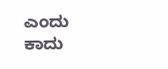ಎಂದು ಕಾದು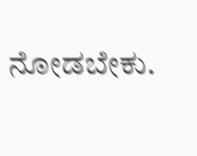ನೋಡಬೇಕು.